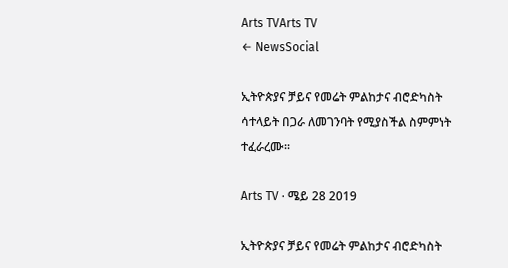Arts TVArts TV
← NewsSocial

ኢትዮጵያና ቻይና የመሬት ምልከታና ብሮድካስት ሳተላይት በጋራ ለመገንባት የሚያስችል ስምምነት ተፈራረሙ፡፡

Arts TV · ሜይ 28 2019

ኢትዮጵያና ቻይና የመሬት ምልከታና ብሮድካስት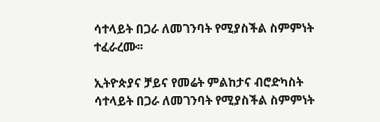ሳተላይት በጋራ ለመገንባት የሚያስችል ስምምነት ተፈራረሙ፡፡

ኢትዮጵያና ቻይና የመሬት ምልከታና ብሮድካስት ሳተላይት በጋራ ለመገንባት የሚያስችል ስምምነት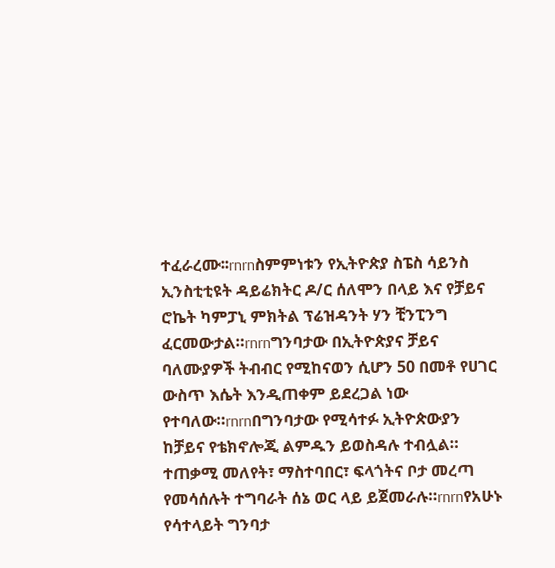ተፈራረሙ፡፡rnrnስምምነቱን የኢትዮጵያ ስፔስ ሳይንስ ኢንስቲቲዩት ዳይሬክትር ዶ/ር ሰለሞን በላይ እና የቻይና ሮኬት ካምፓኒ ምክትል ፕሬዝዳንት ሃን ቺንፒንግ ፈርመውታል።rnrnግንባታው በኢትዮጵያና ቻይና ባለሙያዎች ትብብር የሚከናወን ሲሆን 50 በመቶ የሀገር ውስጥ እሴት እንዲጠቀም ይደረጋል ነው የተባለው።rnrnበግንባታው የሚሳተፉ ኢትዮጵውያን ከቻይና የቴክኖሎጂ ልምዱን ይወስዳሉ ተብሏል። ተጠቃሚ መለየት፣ ማስተባበር፣ ፍላጎትና ቦታ መረጣ የመሳሰሉት ተግባራት ሰኔ ወር ላይ ይጀመራሉ።rnrnየአሁኑ የሳተላይት ግንባታ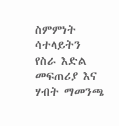ስምምነት ሳተላይትን የስራ እድል መፍጠሪያ እና ሃብት ማመንጫ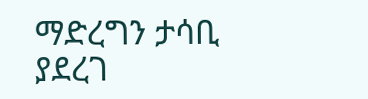ማድረግን ታሳቢ ያደረገ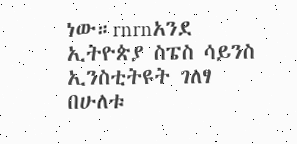ነው።rnrnአንደ ኢትዮጵያ ስፔስ ሳይንስ ኢንስቲትዩት ገለፃ  በሁለቱ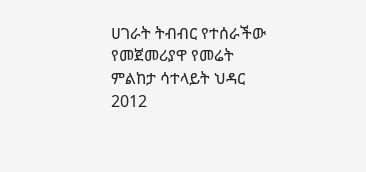ሀገራት ትብብር የተሰራችው የመጀመሪያዋ የመሬት ምልከታ ሳተላይት ህዳር 2012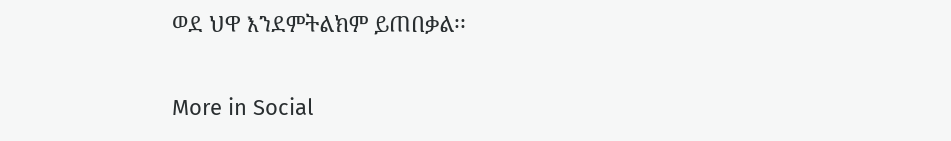ወደ ህዋ እንደምትልክም ይጠበቃል፡፡

More in Social